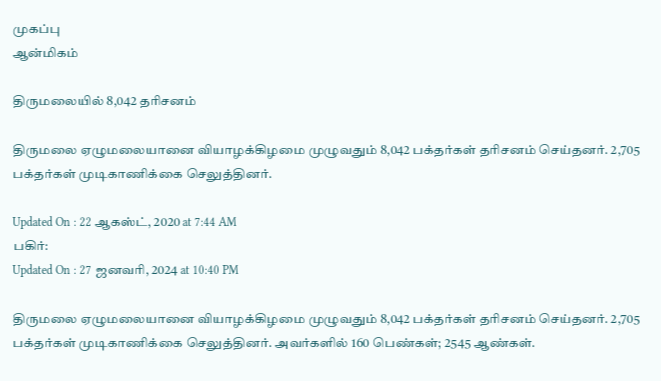முகப்பு
ஆன்மிகம்

திருமலையில் 8,042 தரிசனம்

திருமலை ஏழுமலையானை வியாழக்கிழமை முழுவதும் 8,042 பக்தர்கள் தரிசனம் செய்தனர். 2,705 பக்தர்கள் முடிகாணிக்கை செலுத்தினர்.

Updated On : 22 ஆகஸ்ட், 2020 at 7:44 AM
பகிர்:
Updated On : 27 ஜனவரி, 2024 at 10:40 PM

திருமலை ஏழுமலையானை வியாழக்கிழமை முழுவதும் 8,042 பக்தர்கள் தரிசனம் செய்தனர். 2,705 பக்தர்கள் முடிகாணிக்கை செலுத்தினர். அவர்களில் 160 பெண்கள்; 2545 ஆண்கள்.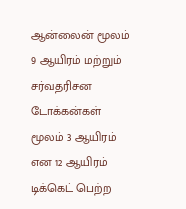ஆன்லைன் மூலம் 9 ஆயிரம் மற்றும் சர்வதரிசன டோக்கன்கள் மூலம் 3 ஆயிரம் என 12 ஆயிரம் டிக்கெட் பெற்ற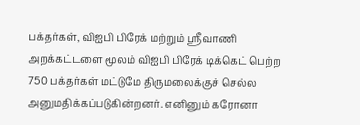பக்தர்கள், விஐபி பிரேக் மற்றும் ஸ்ரீவாணி அறக்கட்டளை மூலம் விஐபி பிரேக் டிக்கெட் பெற்ற 750 பக்தர்கள் மட்டுமே திருமலைக்குச் செல்ல அனுமதிக்கப்படுகின்றனர். எனினும் கரோனா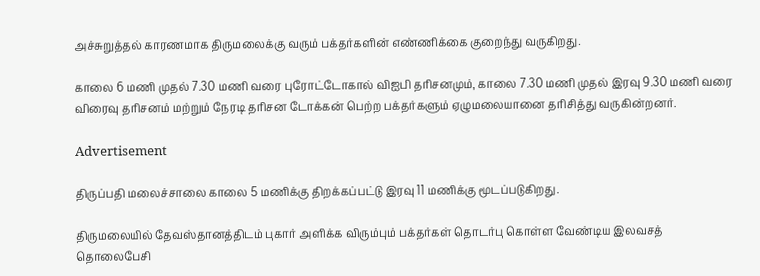அச்சுறுத்தல் காரணமாக திருமலைக்கு வரும் பக்தர்களின் எண்ணிக்கை குறைந்து வருகிறது.

காலை 6 மணி முதல் 7.30 மணி வரை புரோட்டோகால் விஐபி தரிசனமும், காலை 7.30 மணி முதல் இரவு 9.30 மணி வரை விரைவு தரிசனம் மற்றும் நேரடி தரிசன டோக்கன் பெற்ற பக்தர்களும் ஏழுமலையானை தரிசித்து வருகின்றனர்.

Advertisement

திருப்பதி மலைச்சாலை காலை 5 மணிக்கு திறக்கப்பட்டு இரவு 11 மணிக்கு மூடப்படுகிறது.

திருமலையில் தேவஸ்தானத்திடம் புகார் அளிக்க விரும்பும் பக்தர்கள் தொடர்பு கொள்ள வேண்டிய இலவசத் தொலைபேசி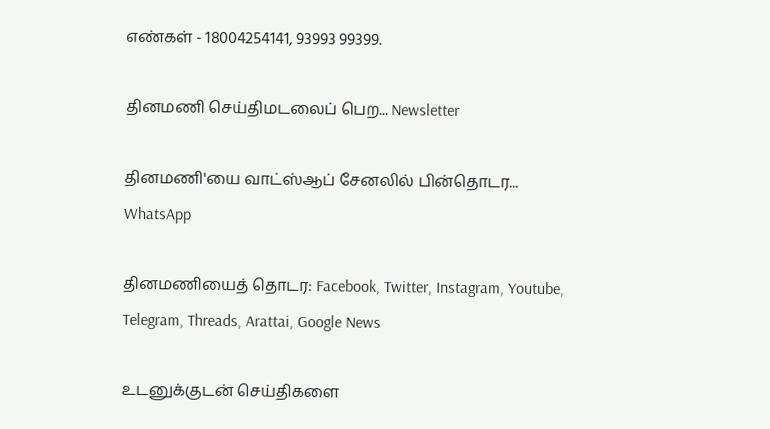எண்கள் - 18004254141, 93993 99399.

தினமணி செய்திமடலைப் பெற... Newsletter

தினமணி'யை வாட்ஸ்ஆப் சேனலில் பின்தொடர... WhatsApp

தினமணியைத் தொடர: Facebook, Twitter, Instagram, Youtube, Telegram, Threads, Arattai, Google News

உடனுக்குடன் செய்திகளை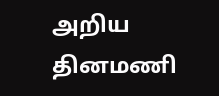அறிய தினமணி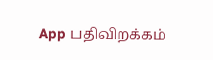App பதிவிறக்கம்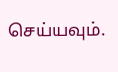செய்யவும்.